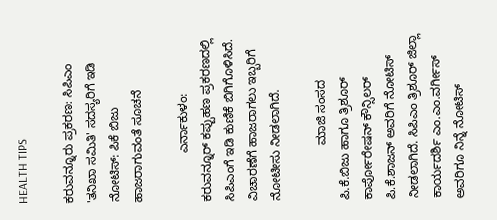HEALTH TIPS

ಕರುವನ್ನೂರು ಪ್ರಕರಣ: ಸಿಪಿಎಂ 'ತನಿಖಾ ಸಮಿತಿ' ಸದಸ್ಯರಿಗೆ ಇಡಿ ನೋಟಿಸ್: ಪಿಕೆ ಬಿಜು ಹಾಜರಾಗುವಂತೆ ಸೂಚನೆ

              ಎರ್ನಾಕುಳಂ: ಕರುವನ್ನೂರ್ ಕಪ್ಪುಹಣ ಪ್ರಕರಣದಲ್ಲಿ ಸಿಪಿಎಂಗೆ ಇಡಿ ಕುಣಿಕೆ ಬಿಗಿಗೊಳಿಸಿದೆ. ವಿಚಾರಣೆಗೆ ಹಾಜರಾಗಲು ಇಬ್ಬರಿಗೆ ನೋಟೀಸು ನೀಡಲಾಗಿದೆ.

                ಮಾಜಿ ಸಂಸದ ಪಿ.ಕೆ.ಬಿಜು ಹಾಗೂ ತ್ರಿಶೂರ್ ಕಾರ್ಪೋರೇಷನ್ ಕೌನ್ಸಿಲರ್ ಪಿ.ಕೆ.ಶಾಜನ್ ಅವರಿಗೆ ನೋಟಿಸ್ ನೀಡಲಾಗಿದೆ. ಸಿಪಿಎಂ ತ್ರಿಶೂರ್ ಜಿಲ್ಲಾ ಕಾರ್ಯದರ್ಶಿ ಎಂ.ಎಂ.ವರ್ಗೀಸ್ ಅವರಿಗೂ ನಿನ್ನೆ ನೋಟಿಸ್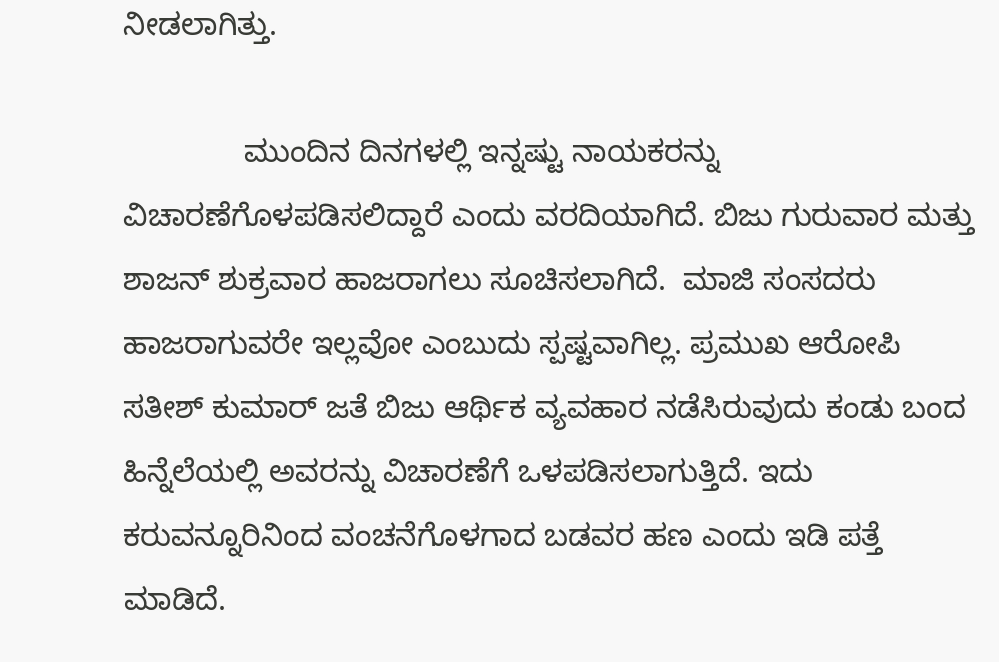ನೀಡಲಾಗಿತ್ತು.

              ಮುಂದಿನ ದಿನಗಳಲ್ಲಿ ಇನ್ನಷ್ಟು ನಾಯಕರನ್ನು ವಿಚಾರಣೆಗೊಳಪಡಿಸಲಿದ್ದಾರೆ ಎಂದು ವರದಿಯಾಗಿದೆ. ಬಿಜು ಗುರುವಾರ ಮತ್ತು ಶಾಜನ್ ಶುಕ್ರವಾರ ಹಾಜರಾಗಲು ಸೂಚಿಸಲಾಗಿದೆ.  ಮಾಜಿ ಸಂಸದರು ಹಾಜರಾಗುವರೇ ಇಲ್ಲವೋ ಎಂಬುದು ಸ್ಪಷ್ಟವಾಗಿಲ್ಲ. ಪ್ರಮುಖ ಆರೋಪಿ ಸತೀಶ್ ಕುಮಾರ್ ಜತೆ ಬಿಜು ಆರ್ಥಿಕ ವ್ಯವಹಾರ ನಡೆಸಿರುವುದು ಕಂಡು ಬಂದ ಹಿನ್ನೆಲೆಯಲ್ಲಿ ಅವರನ್ನು ವಿಚಾರಣೆಗೆ ಒಳಪಡಿಸಲಾಗುತ್ತಿದೆ. ಇದು ಕರುವನ್ನೂರಿನಿಂದ ವಂಚನೆಗೊಳಗಾದ ಬಡವರ ಹಣ ಎಂದು ಇಡಿ ಪತ್ತೆ ಮಾಡಿದೆ.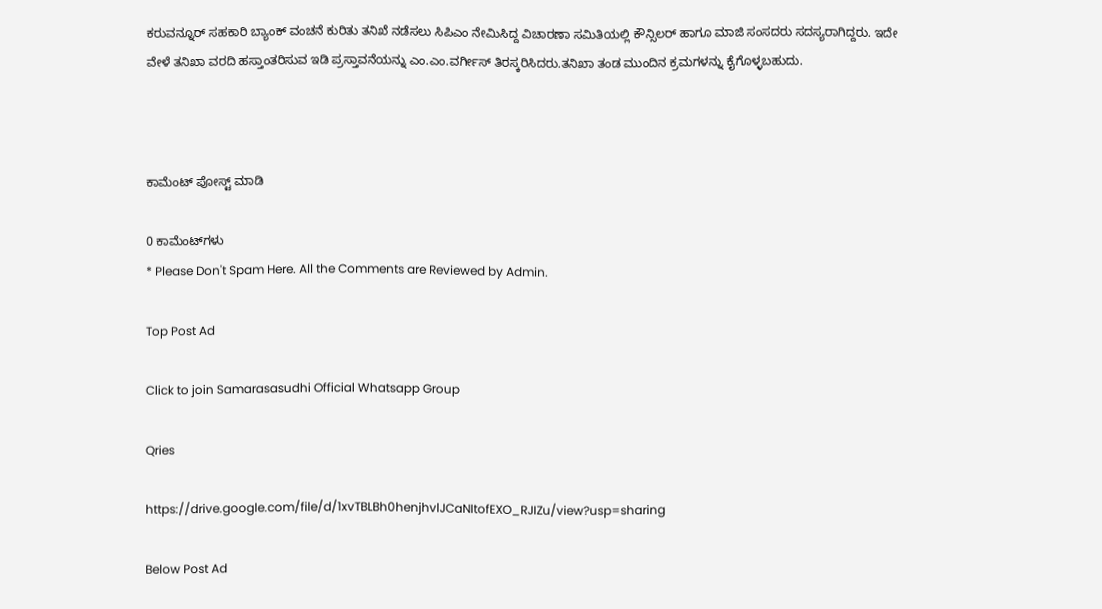ಕರುವನ್ನೂರ್ ಸಹಕಾರಿ ಬ್ಯಾಂಕ್ ವಂಚನೆ ಕುರಿತು ತನಿಖೆ ನಡೆಸಲು ಸಿಪಿಎಂ ನೇಮಿಸಿದ್ದ ವಿಚಾರಣಾ ಸಮಿತಿಯಲ್ಲಿ ಕೌನ್ಸಿಲರ್ ಹಾಗೂ ಮಾಜಿ ಸಂಸದರು ಸದಸ್ಯರಾಗಿದ್ದರು. ಇದೇ ವೇಳೆ ತನಿಖಾ ವರದಿ ಹಸ್ತಾಂತರಿಸುವ ಇಡಿ ಪ್ರಸ್ತಾವನೆಯನ್ನು ಎಂ.ಎಂ.ವರ್ಗೀಸ್ ತಿರಸ್ಕರಿಸಿದರು.ತನಿಖಾ ತಂಡ ಮುಂದಿನ ಕ್ರಮಗಳನ್ನು ಕೈಗೊಳ್ಳಬಹುದು.



ಕಾಮೆಂಟ್‌‌ ಪೋಸ್ಟ್‌ ಮಾಡಿ

0 ಕಾಮೆಂಟ್‌ಗಳು
* Please Don't Spam Here. All the Comments are Reviewed by Admin.

Top Post Ad

Click to join Samarasasudhi Official Whatsapp Group

Qries

https://drive.google.com/file/d/1xvTBLBh0henjhvlJCaNItofEXO_RJIZu/view?usp=sharing

Below Post Ad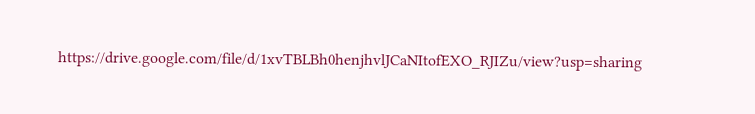https://drive.google.com/file/d/1xvTBLBh0henjhvlJCaNItofEXO_RJIZu/view?usp=sharing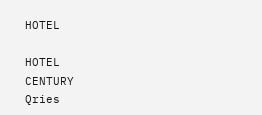HOTEL

HOTEL
CENTURY
Qries